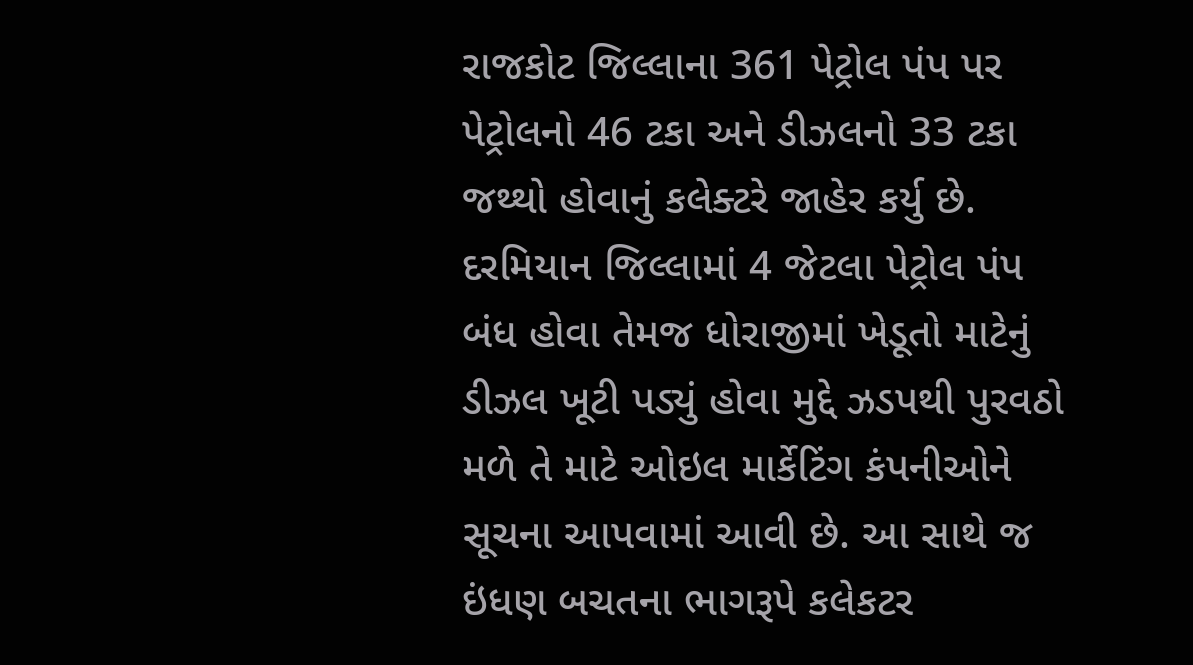રાજકોટ જિલ્લાના 361 પેટ્રોલ પંપ પર પેટ્રોલનો 46 ટકા અને ડીઝલનો 33 ટકા જથ્થો હોવાનું કલેક્ટરે જાહેર કર્યુ છે. દરમિયાન જિલ્લામાં 4 જેટલા પેટ્રોલ પંપ બંધ હોવા તેમજ ધોરાજીમાં ખેડૂતો માટેનું ડીઝલ ખૂટી પડ્યું હોવા મુદ્દે ઝડપથી પુરવઠો મળે તે માટે ઓઇલ માર્કેટિંગ કંપનીઓને સૂચના આપવામાં આવી છે. આ સાથે જ ઇંધણ બચતના ભાગરૂપે કલેકટર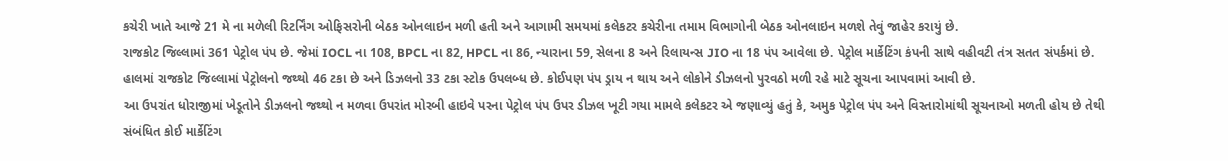કચેરી ખાતે આજે 21 મે ના મળેલી રિટર્નિંગ ઓફિસરોની બેઠક ઓનલાઇન મળી હતી અને આગામી સમયમાં કલેકટર કચેરીના તમામ વિભાગોની બેઠક ઓનલાઇન મળશે તેવું જાહેર કરાયું છે.
રાજકોટ જિલ્લામાં 361 પેટ્રોલ પંપ છે. જેમાં IOCL ના 108, BPCL ના 82, HPCL ના 86, ન્યારાના 59, સેલના 8 અને રિલાયન્સ JIO ના 18 પંપ આવેલા છે. પેટ્રોલ માર્કેટિંગ કંપની સાથે વહીવટી તંત્ર સતત સંપર્કમાં છે. હાલમાં રાજકોટ જિલ્લામાં પેટ્રોલનો જથ્થો 46 ટકા છે અને ડિઝલનો 33 ટકા સ્ટોક ઉપલબ્ધ છે. કોઈપણ પંપ ડ્રાય ન થાય અને લોકોને ડીઝલનો પુરવઠો મળી રહે માટે સૂચના આપવામાં આવી છે.
આ ઉપરાંત ધોરાજીમાં ખેડૂતોને ડીઝલનો જથ્થો ન મળવા ઉપરાંત મોરબી હાઇવે પરના પેટ્રોલ પંપ ઉપર ડીઝલ ખૂટી ગયા મામલે કલેકટર એ જણાવ્યું હતું કે, અમુક પેટ્રોલ પંપ અને વિસ્તારોમાંથી સૂચનાઓ મળતી હોય છે તેથી સંબંધિત કોઈ માર્કેટિંગ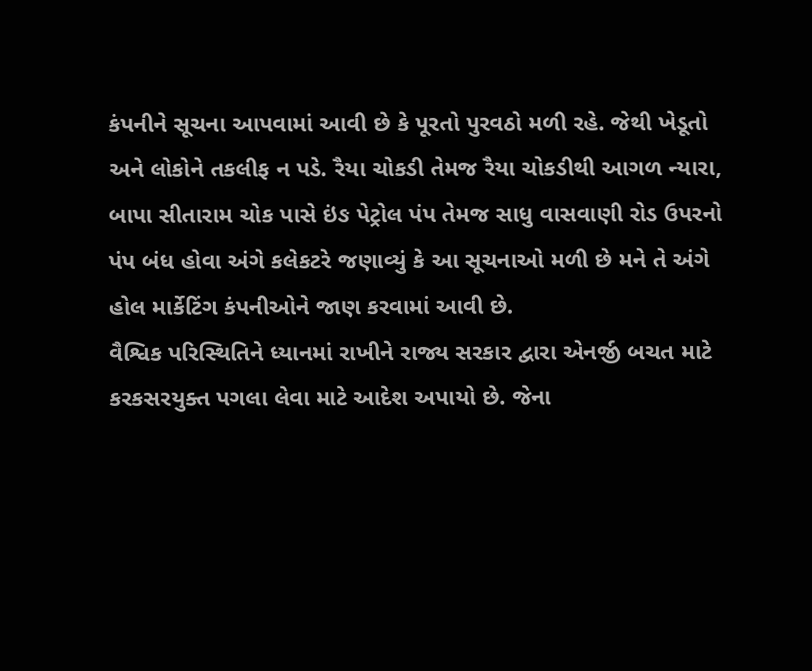કંપનીને સૂચના આપવામાં આવી છે કે પૂરતો પુરવઠો મળી રહે. જેથી ખેડૂતો અને લોકોને તકલીફ ન પડે. રૈયા ચોકડી તેમજ રૈયા ચોકડીથી આગળ ન્યારા, બાપા સીતારામ ચોક પાસે ઇંઙ પેટ્રોલ પંપ તેમજ સાધુ વાસવાણી રોડ ઉપરનો પંપ બંધ હોવા અંગે કલેકટરે જણાવ્યું કે આ સૂચનાઓ મળી છે મને તે અંગે હોલ માર્કેટિંગ કંપનીઓને જાણ કરવામાં આવી છે.
વૈશ્વિક પરિસ્થિતિને ધ્યાનમાં રાખીને રાજ્ય સરકાર દ્વારા એનર્જી બચત માટે કરકસરયુક્ત પગલા લેવા માટે આદેશ અપાયો છે. જેના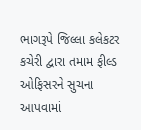ભાગરૂપે જિલ્લા કલેકટર કચેરી દ્વારા તમામ ફીલ્ડ ઓફિસરને સુચના આપવામાં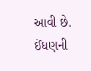આવી છે. ઈંધણની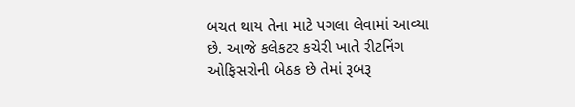બચત થાય તેના માટે પગલા લેવામાં આવ્યા છે. આજે કલેકટર કચેરી ખાતે રીટનિંગ ઓફિસરોની બેઠક છે તેમાં રૂબરૂ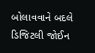બોલાવવાને બદલે ડિજિટલી જોઈન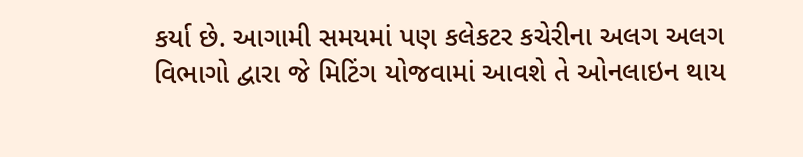કર્યા છે. આગામી સમયમાં પણ કલેકટર કચેરીના અલગ અલગ વિભાગો દ્વારા જે મિટિંગ યોજવામાં આવશે તે ઓનલાઇન થાય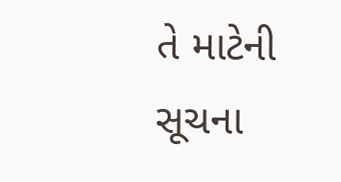તે માટેની સૂચના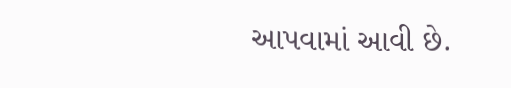આપવામાં આવી છે.